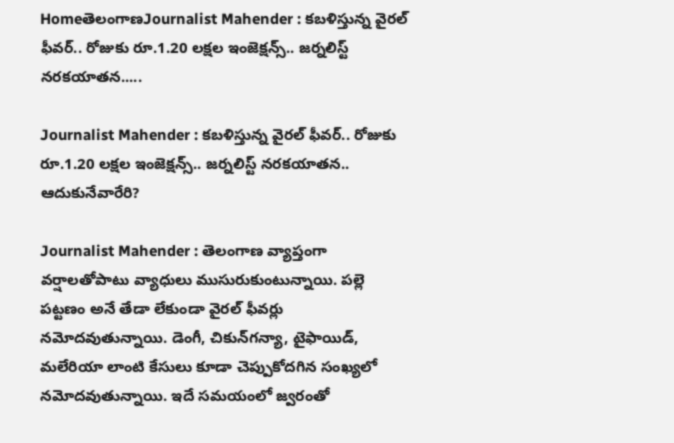HomeతెలంగాణJournalist Mahender : కబళిస్తున్న వైరల్‌ ఫీవర్‌.. రోజుకు రూ.1.20 లక్షల ఇంజెక్షన్స్‌.. జర్నలిస్ట్‌ నరకయాతన.....

Journalist Mahender : కబళిస్తున్న వైరల్‌ ఫీవర్‌.. రోజుకు రూ.1.20 లక్షల ఇంజెక్షన్స్‌.. జర్నలిస్ట్‌ నరకయాతన.. ఆదుకునేవారేరి?

Journalist Mahender : తెలంగాణ వ్యాప్తంగా వర్షాలతోపాటు వ్యాధులు ముసురుకుంటున్నాయి. పల్లె పట్టణం అనే తేడా లేకుండా వైరల్‌ ఫీవర్లు నమోదవుతున్నాయి. డెంగీ, చికున్‌గన్యా, టైఫాయిడ్, మలేరియా లాంటి కేసులు కూడా చెప్పుకోదగిన సంఖ్యలో నమోదవుతున్నాయి. ఇదే సమయంలో జ్వరంతో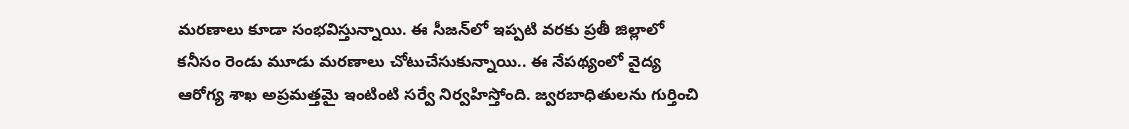మరణాలు కూడా సంభవిస్తున్నాయి. ఈ సీజన్‌లో ఇప్పటి వరకు ప్రతీ జిల్లాలో కనీసం రెండు మూడు మరణాలు చోటుచేసుకున్నాయి.. ఈ నేపథ్యంలో వైద్య ఆరోగ్య శాఖ అప్రమత్తమై ఇంటింటి సర్వే నిర్వహిస్తోంది. జ్వరబాధితులను గుర్తించి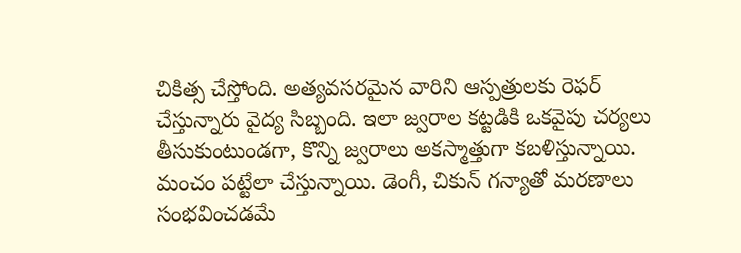చికిత్స చేస్తోంది. అత్యవసరమైన వారిని ఆస్పత్రులకు రెఫర్‌ చేస్తున్నారు వైద్య సిబ్బంది. ఇలా జ్వరాల కట్టడికి ఒకవైపు చర్యలు తీసుకుంటుండగా, కొన్ని జ్వరాలు అకస్మాత్తుగా కబళిస్తున్నాయి. మంచం పట్టేలా చేస్తున్నాయి. డెంగీ, చికున్‌ గన్యాతో మరణాలు సంభవించడమే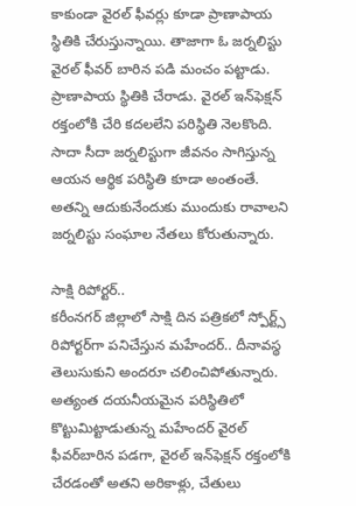కాకుండా వైరల్‌ ఫీవర్లు కూడా ప్రాణాపాయ స్థితికి చేరుస్తున్నాయి. తాజాగా ఓ జర్నలిస్టు వైరల్‌ ఫీవర్‌ బారిన పడి మంచం పట్టాడు. ప్రాణాపాయ స్థితికి చేరాడు. వైరల్‌ ఇన్‌ఫెక్షన్‌ రక్తంలోకి చేరి కదలలేని పరిస్థితి నెలకొంది. సాదా సీదా జర్నలిస్టుగా జీవనం సాగిస్తున్న ఆయన ఆర్థిక పరిస్థితి కూడా అంతంతే. అతన్ని ఆదుకునేందుకు ముందుకు రావాలని జర్నలిస్టు సంఘాల నేతలు కోరుతున్నారు.

సాక్షి రిపోర్టర్‌..
కరీంనగర్‌ జిల్లాలో సాక్షి దిన పత్రికలో స్పోర్ట్స్‌ రిపోర్టర్‌గా పనిచేస్తున మహేందర్‌.. దీనావస్థ తెలుసుకుని అందరూ చలించిపోతున్నారు. అత్యంత దయనీయమైన పరిస్థితిలో కొట్టుమిట్టాడుతున్న మహేందర్‌ వైరల్‌ ఫీవర్‌బారిన పడగా, వైరల్‌ ఇన్‌ఫెక్షన్‌ రక్తంలోకి చేరడంతో అతని అరికాళ్లు, చేతులు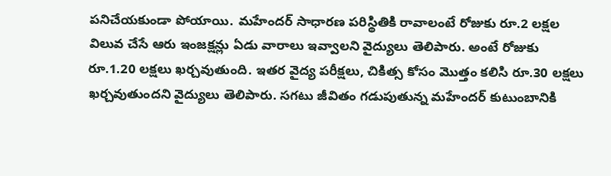పనిచేయకుండా పోయాయి. మహేందర్‌ సాధారణ పరిస్థితికి రావాలంటే రోజుకు రూ.2 లక్షల విలువ చేసే ఆరు ఇంజక్షన్లు ఏడు వారాలు ఇవ్వాలని వైద్యులు తెలిపారు. అంటే రోజుకు రూ.1.20 లక్షలు ఖర్చవుతుంది. ఇతర వైద్య పరీక్షలు, చికిత్స కోసం మొత్తం కలిసి రూ.30 లక్షలు ఖర్చవుతుందని వైద్యులు తెలిపారు. సగటు జీవితం గడుపుతున్న మహేందర్‌ కుటుంబానికి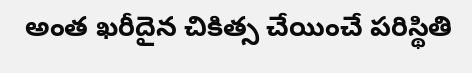అంత ఖరీదైన చికిత్స చేయించే పరిస్థితి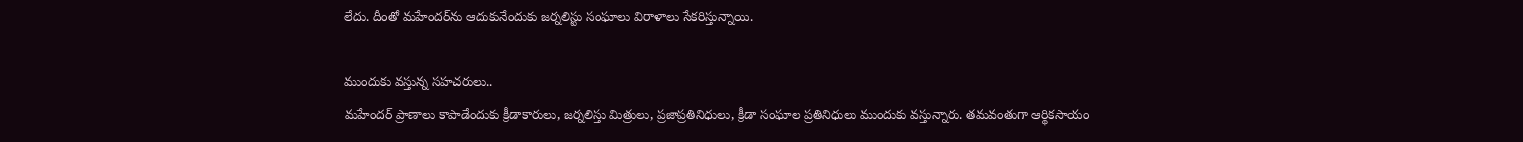లేదు. దీంతో మహేందర్‌ను ఆదుకునేందుకు జర్నలిస్టు సంఘాలు విరాళాలు సేకరిస్తున్నాయి.

ముందుకు వస్తున్న సహచరులు..
మహేందర్‌ ప్రాణాలు కాపాడేందుకు క్రీడాకారులు, జర్నలిస్తు మిత్రులు, ప్రజాప్రతినిధులు, క్రీడా సంఘాల ప్రతినిధులు ముందుకు వస్తున్నారు. తమవంతుగా ఆర్థికసాయం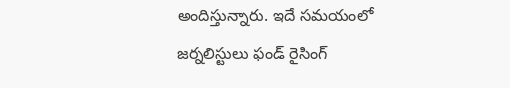అందిస్తున్నారు. ఇదే సమయంలో జర్నలిస్టులు ఫండ్‌ రైసింగ్‌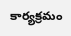కార్యక్రమం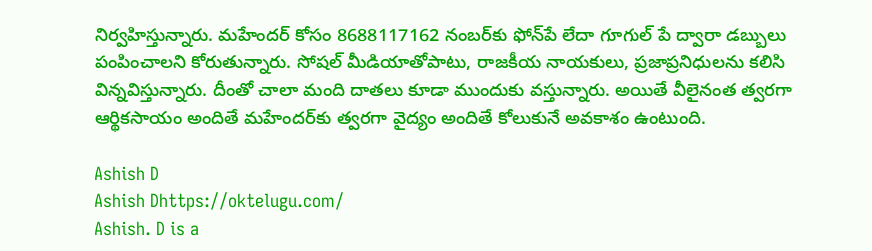నిర్వహిస్తున్నారు. మహేందర్‌ కోసం 8688117162 నంబర్‌కు ఫోన్‌పే లేదా గూగుల్‌ పే ద్వారా డబ్బులు పంపించాలని కోరుతున్నారు. సోషల్‌ మీడియాతోపాటు, రాజకీయ నాయకులు, ప్రజాప్రనిధులను కలిసి విన్నవిస్తున్నారు. దీంతో చాలా మంది దాతలు కూడా ముందుకు వస్తున్నారు. అయితే వీలైనంత త్వరగా ఆర్థికసాయం అందితే మహేందర్‌కు త్వరగా వైద్యం అందితే కోలుకునే అవకాశం ఉంటుంది.

Ashish D
Ashish Dhttps://oktelugu.com/
Ashish. D is a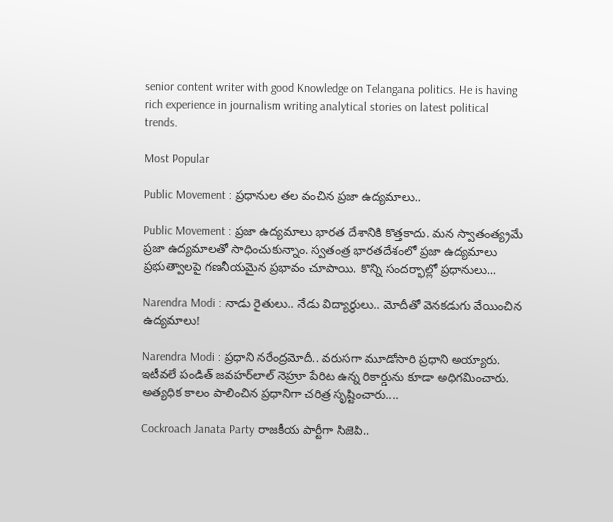senior content writer with good Knowledge on Telangana politics. He is having rich experience in journalism writing analytical stories on latest political trends.

Most Popular

Public Movement : ప్రధానుల తల వంచిన ప్రజా ఉద్యమాలు..

Public Movement : ప్రజా ఉద్యమాలు భారత దేశానికి కొత్తకాదు. మన స్వాతంత్య్రమే ప్రజా ఉద్యమాలతో సాధించుకున్నాం. స్వతంత్ర భారతదేశంలో ప్రజా ఉద్యమాలు ప్రభుత్వాలపై గణనీయమైన ప్రభావం చూపాయి. కొన్ని సందర్భాల్లో ప్రధానులు...

Narendra Modi : నాడు రైతులు.. నేడు విద్యార్థులు.. మోదీతో వెనకడుగు వేయించిన ఉద్యమాలు!

Narendra Modi : ప్రధాని నరేంద్రమోదీ.. వరుసగా మూడోసారి ప్రధాని అయ్యారు. ఇటీవలే పండిత్‌ జవహర్‌లాల్‌ నెహ్రూ పేరిట ఉన్న రికార్డును కూడా అధిగమించారు. అత్యధిక కాలం పాలించిన ప్రధానిగా చరిత్ర సృష్టించారు....

Cockroach Janata Party రాజకీయ పార్టీగా సిజెపి..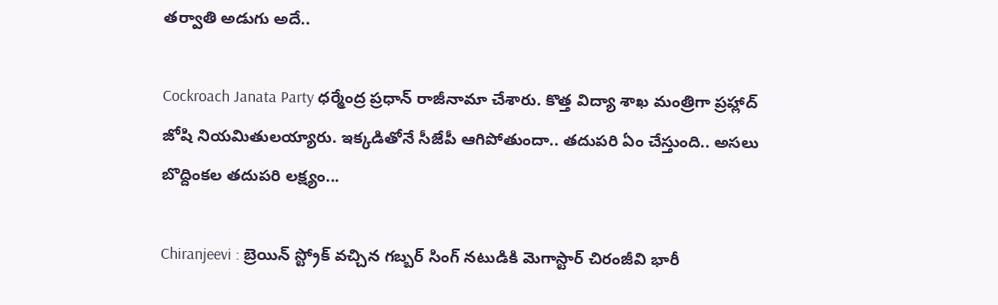తర్వాతి అడుగు అదే..

Cockroach Janata Party ధర్మేంద్ర ప్రధాన్ రాజీనామా చేశారు. కొత్త విద్యా శాఖ మంత్రిగా ప్రహ్లాద్ జోషి నియమితులయ్యారు. ఇక్కడితోనే సీజేపీ ఆగిపోతుందా.. తదుపరి ఏం చేస్తుంది.. అసలు బొద్దింకల తదుపరి లక్ష్యం...

Chiranjeevi : బ్రెయిన్ స్ట్రోక్ వచ్చిన గబ్బర్ సింగ్ నటుడికి మెగాస్టార్ చిరంజీవి భారీ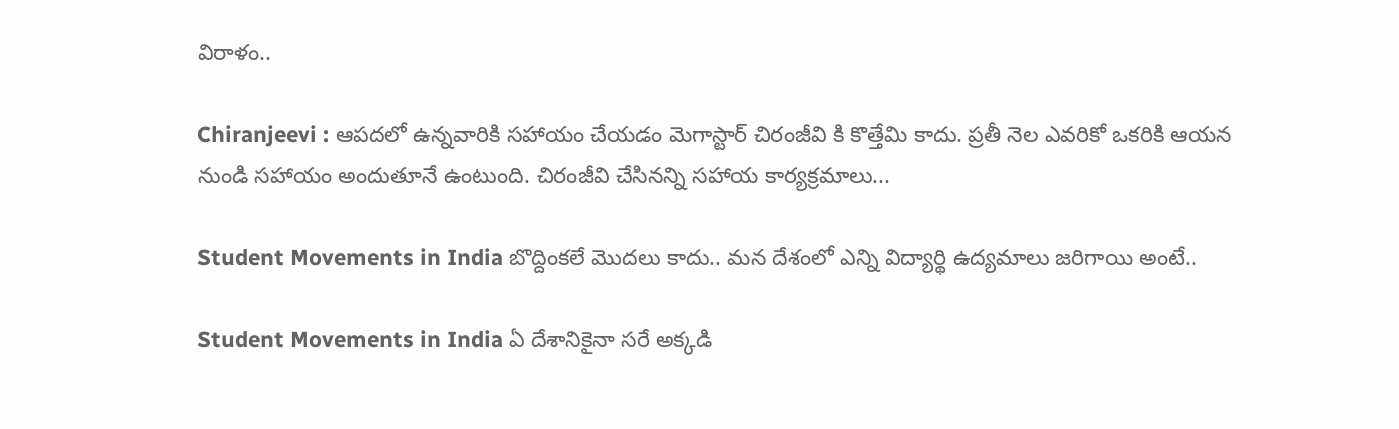విరాళం..

Chiranjeevi : ఆపదలో ఉన్నవారికి సహాయం చేయడం మెగాస్టార్ చిరంజీవి కి కొత్తేమి కాదు. ప్రతీ నెల ఎవరికో ఒకరికి ఆయన నుండి సహాయం అందుతూనే ఉంటుంది. చిరంజీవి చేసినన్ని సహాయ కార్యక్రమాలు...

Student Movements in India బొద్దింకలే మొదలు కాదు.. మన దేశంలో ఎన్ని విద్యార్థి ఉద్యమాలు జరిగాయి అంటే..

Student Movements in India ఏ దేశానికైనా సరే అక్కడి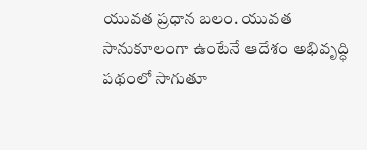యువత ప్రధాన బలం. యువత సానుకూలంగా ఉంటేనే ఆదేశం అభివృద్ధి పథంలో సాగుతూ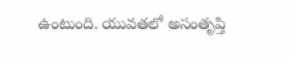ఉంటుంది. యువతలో అసంతృప్తి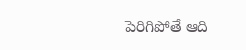పెరిగిపోతే ఆది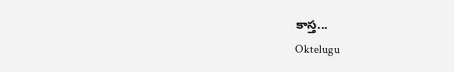కాస్త...
Oktelugu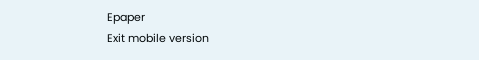Epaper
Exit mobile version